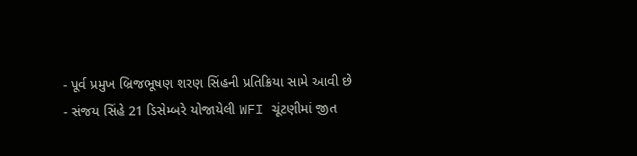- પૂર્વ પ્રમુખ બ્રિજભૂષણ શરણ સિંહની પ્રતિક્રિયા સામે આવી છે
- સંજય સિંહે 21 ડિસેમ્બરે યોજાયેલી WFI ચૂંટણીમાં જીત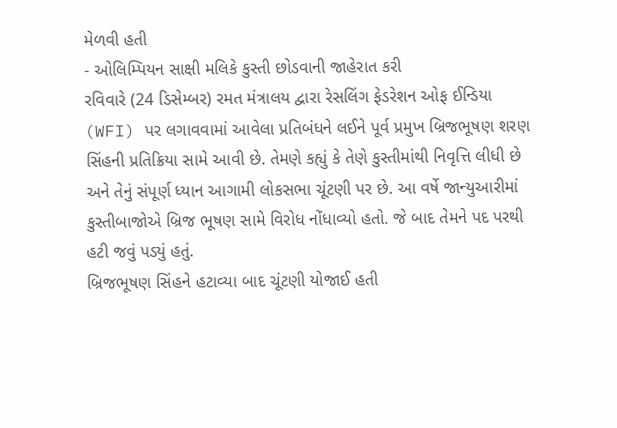મેળવી હતી
- ઓલિમ્પિયન સાક્ષી મલિકે કુસ્તી છોડવાની જાહેરાત કરી
રવિવારે (24 ડિસેમ્બર) રમત મંત્રાલય દ્વારા રેસલિંગ ફેડરેશન ઓફ ઈન્ડિયા (WFI) પર લગાવવામાં આવેલા પ્રતિબંધને લઈને પૂર્વ પ્રમુખ બ્રિજભૂષણ શરણ સિંહની પ્રતિક્રિયા સામે આવી છે. તેમણે કહ્યું કે તેણે કુસ્તીમાંથી નિવૃત્તિ લીધી છે અને તેનું સંપૂર્ણ ધ્યાન આગામી લોકસભા ચૂંટણી પર છે. આ વર્ષે જાન્યુઆરીમાં કુસ્તીબાજોએ બ્રિજ ભૂષણ સામે વિરોધ નોંધાવ્યો હતો. જે બાદ તેમને પદ પરથી હટી જવું પડ્યું હતું.
બ્રિજભૂષણ સિંહને હટાવ્યા બાદ ચૂંટણી યોજાઈ હતી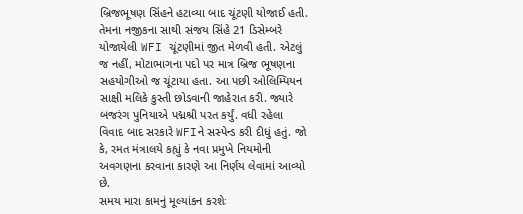બ્રિજભૂષણ સિંહને હટાવ્યા બાદ ચૂંટણી યોજાઈ હતી. તેમના નજીકના સાથી સંજય સિંહે 21 ડિસેમ્બરે યોજાયેલી WFI ચૂંટણીમાં જીત મેળવી હતી. એટલું જ નહીં, મોટાભાગના પદો પર માત્ર બ્રિજ ભૂષણના સહયોગીઓ જ ચૂંટાયા હતા. આ પછી ઓલિમ્પિયન સાક્ષી મલિકે કુસ્તી છોડવાની જાહેરાત કરી. જ્યારે બજરંગ પુનિયાએ પદ્મશ્રી પરત કર્યું. વધી રહેલા વિવાદ બાદ સરકારે WFIને સસ્પેન્ડ કરી દીધું હતું. જો કે, રમત મંત્રાલયે કહ્યું કે નવા પ્રમુખે નિયમોની અવગણના કરવાના કારણે આ નિર્ણય લેવામાં આવ્યો છે.
સમય મારા કામનું મૂલ્યાંકન કરશેઃ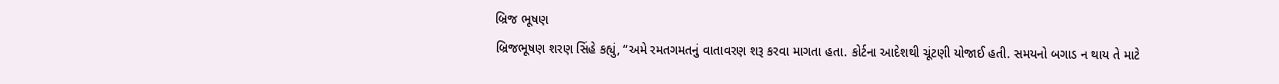બ્રિજ ભૂષણ
બ્રિજભૂષણ શરણ સિંહે કહ્યું, “અમે રમતગમતનું વાતાવરણ શરૂ કરવા માગતા હતા. કોર્ટના આદેશથી ચૂંટણી યોજાઈ હતી. સમયનો બગાડ ન થાય તે માટે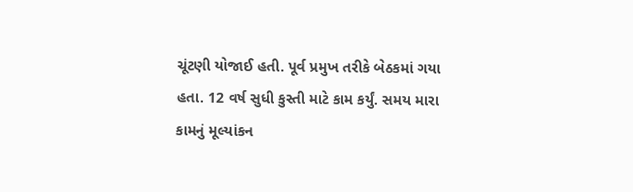ચૂંટણી યોજાઈ હતી. પૂર્વ પ્રમુખ તરીકે બેઠકમાં ગયા હતા. 12 વર્ષ સુધી કુસ્તી માટે કામ કર્યું. સમય મારા કામનું મૂલ્યાંકન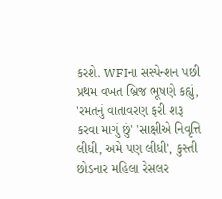કરશે. WFIના સસ્પેન્શન પછી પ્રથમ વખત બ્રિજ ભૂષણે કહ્યું, 'રમતનું વાતાવરણ ફરી શરૂ કરવા માગું છું' 'સાક્ષીએ નિવૃત્તિ લીધી, અમે પણ લીધી', કુસ્તી છોડનાર મહિલા રેસલર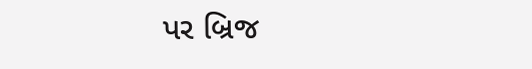પર બ્રિજ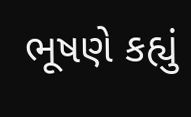ભૂષણે કહ્યું